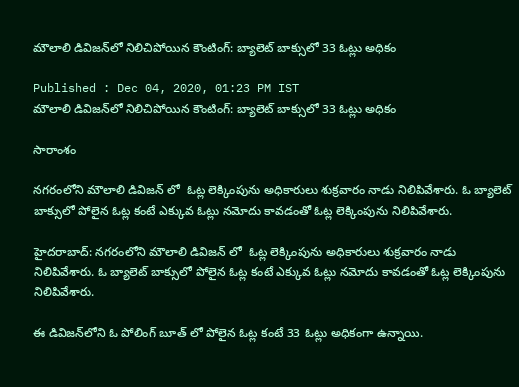మౌలాలి డివిజన్‌లో నిలిచిపోయిన కౌంటింగ్: బ్యాలెట్ బాక్సులో 33 ఓట్లు అధికం

Published : Dec 04, 2020, 01:23 PM IST
మౌలాలి డివిజన్‌లో నిలిచిపోయిన కౌంటింగ్: బ్యాలెట్ బాక్సులో 33 ఓట్లు అధికం

సారాంశం

నగరంలోని మౌలాలి డివిజన్ లో  ఓట్ల లెక్కింపును అధికారులు శుక్రవారం నాడు నిలిపివేశారు. ఓ బ్యాలెట్ బాక్సులో పోలైన ఓట్ల కంటే ఎక్కువ ఓట్లు నమోదు కావడంతో ఓట్ల లెక్కింపును నిలిపివేశారు.

హైదరాబాద్: నగరంలోని మౌలాలి డివిజన్ లో  ఓట్ల లెక్కింపును అధికారులు శుక్రవారం నాడు నిలిపివేశారు. ఓ బ్యాలెట్ బాక్సులో పోలైన ఓట్ల కంటే ఎక్కువ ఓట్లు నమోదు కావడంతో ఓట్ల లెక్కింపును నిలిపివేశారు.

ఈ డివిజన్‌లోని ఓ పోలింగ్ బూత్ లో పోలైన ఓట్ల కంటే 33 ఓట్లు అధికంగా ఉన్నాయి.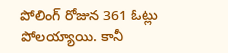పోలింగ్ రోజున 361 ఓట్లు పోలయ్యాయి. కానీ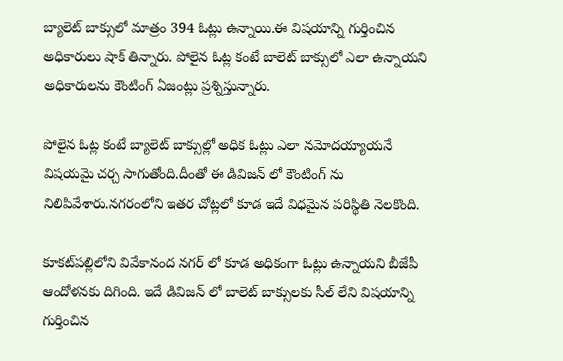బ్యాలెట్ బాక్సులో మాత్రం 394 ఓట్లు ఉన్నాయి.ఈ విషయాన్ని గుర్తించిన అధికారులు షాక్ తిన్నారు. పోలైన ఓట్ల కంటే బాలెట్ బాక్సులో ఎలా ఉన్నాయని అధికారులను కౌంటింగ్ ఏజంట్లు ప్రశ్నిస్తున్నారు.

పోలైన ఓట్ల కంటే బ్యాలెట్ బాక్సుల్లో అధిక ఓట్లు ఎలా నమోదయ్యాయనే విషయమై చర్చ సాగుతోంది.దీంతో ఈ డివిజన్ లో కౌంటింగ్ ను నిలిపివేశారు.నగరంలోని ఇతర చోట్లలో కూడ ఇదే విధమైన పరిస్థితి నెలకొంది.

కూకట్‌పల్లిలోని వివేకానంద నగర్ లో కూడ అధికంగా ఓట్లు ఉన్నాయని బీజేపీ ఆందోళనకు దిగింది. ఇదే డివిజన్ లో బాలెట్ బాక్సులకు సీల్ లేని విషయాన్ని గుర్తించిన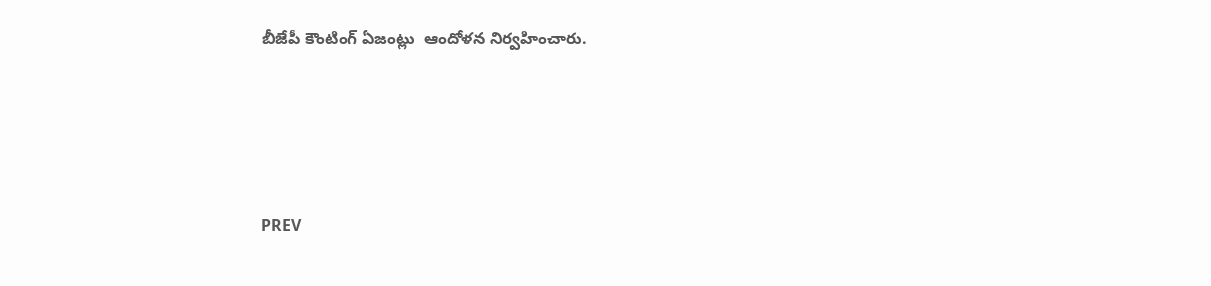బీజేపీ కౌంటింగ్ ఏజంట్లు  ఆందోళన నిర్వహించారు.




PREV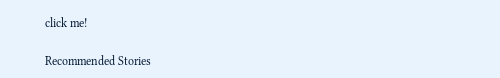click me!

Recommended Stories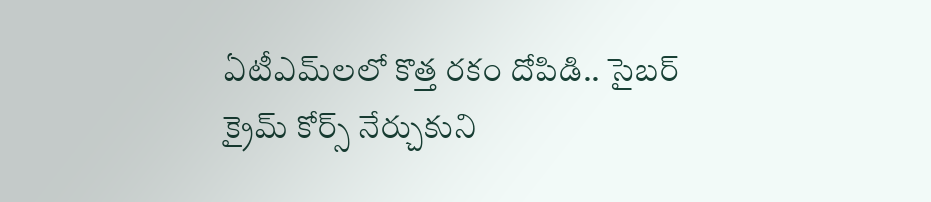ఏటీఎమ్‌లలో కొత్త ర‌కం దోపిడి.. సైబ‌ర్ క్రైమ్ కోర్స్ నేర్చుకుని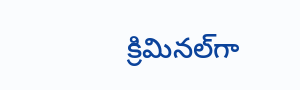క్రిమిన‌ల్‌గా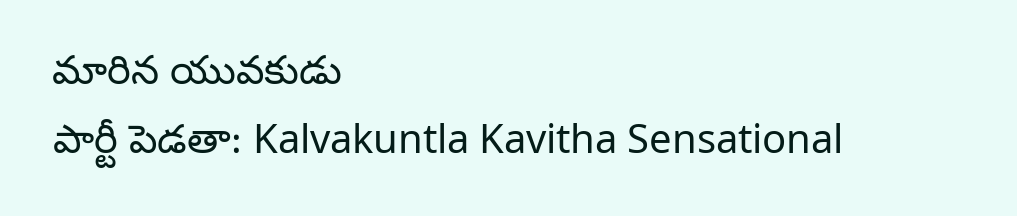మారిన యువ‌కుడు
పార్టీ పెడతా: Kalvakuntla Kavitha Sensational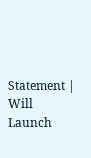Statement | Will Launch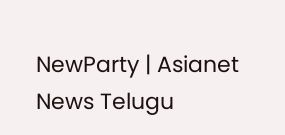NewParty | Asianet News Telugu